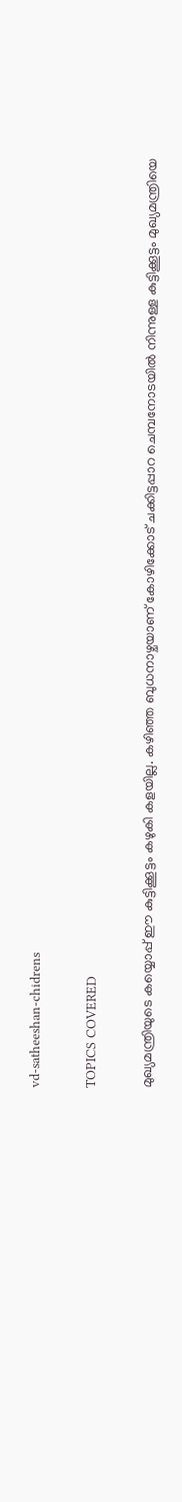vd-satheeshan-chidrens

TOPICS COVERED

മുഖ്യമന്ത്രിയുടെ കയ്യൊപ്പ് ഈ കുട്ടിക്കൂട്ടം കഴുകി കളയില്ല. കഴിഞ്ഞ ബുധനാഴ്ചയാണ് കോഴിക്കോട് ചക്കിട്ടപ്പാറ ചെമ്പനോടയില്‍ നിന്നുള്ള കുട്ടിക്കൂട്ടം മുഖ്യമന്ത്രിയെ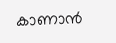കാണാന്‍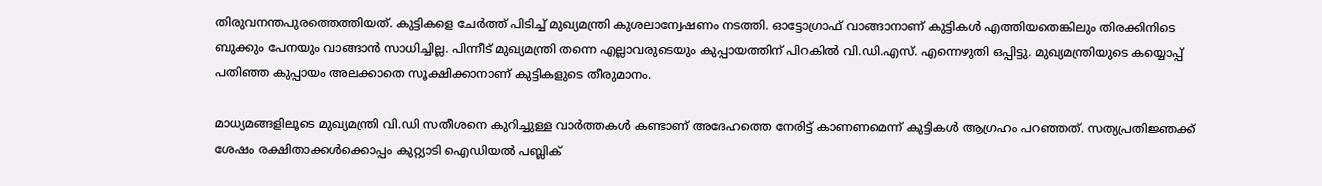തിരുവനന്തപുരത്തെത്തിയത്. കുട്ടികളെ ചേര്‍ത്ത് പിടിച്ച് മുഖ്യമന്ത്രി കുശലാന്വേഷണം നടത്തി. ഓട്ടോഗ്രാഫ് വാങ്ങാനാണ് കുട്ടികള്‍ എത്തിയതെങ്കിലും തിരക്കിനിടെ ബുക്കും പേനയും വാങ്ങാന്‍ സാധിച്ചില്ല. പിന്നീട് മുഖ്യമന്ത്രി തന്നെ എല്ലാവരുടെയും കുപ്പായത്തിന് പിറകില്‍ വി.ഡി.എസ്. എന്നെഴുതി ഒപ്പിട്ടു. മുഖ്യമന്ത്രിയുടെ കയ്യൊപ്പ് പതിഞ്ഞ കുപ്പായം അലക്കാതെ സൂക്ഷിക്കാനാണ് കുട്ടികളുടെ തീരുമാനം.

മാധ്യമങ്ങളിലൂടെ മുഖ്യമന്ത്രി വി.ഡി സതീശനെ കുറിച്ചുള്ള വാര്‍ത്തകള്‍ കണ്ടാണ് അദേഹത്തെ നേരിട്ട് കാണണമെന്ന് കുട്ടികള്‍ ആഗ്രഹം പറഞ്ഞത്. സത്യപ്രതിജ്ഞക്ക് ശേഷം രക്ഷിതാക്കള്‍ക്കൊപ്പം കുറ്റ്യാടി ഐഡിയല്‍ പബ്ലിക്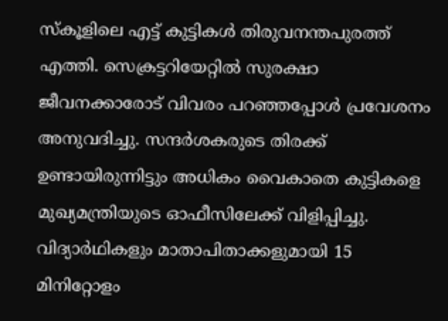സ്കൂളിലെ എട്ട് കുട്ടികള്‍ തിരുവനന്തപുരത്ത് എത്തി. സെക്രട്ടറിയേറ്റില്‍ സുരക്ഷാ ജീവനക്കാരോട് വിവരം പറഞ്ഞപ്പോള്‍ പ്രവേശനം അനുവദിച്ചു. സന്ദര്‍ശകരുടെ തിരക്ക് ഉണ്ടായിരുന്നിട്ടും അധികം വൈകാതെ കുട്ടികളെ മുഖ്യമന്ത്രിയുടെ ഓഫീസിലേക്ക് വിളിപ്പിച്ചു. വിദ്യാര്‍ഥികളും മാതാപിതാക്കളുമായി 15 മിനിറ്റോളം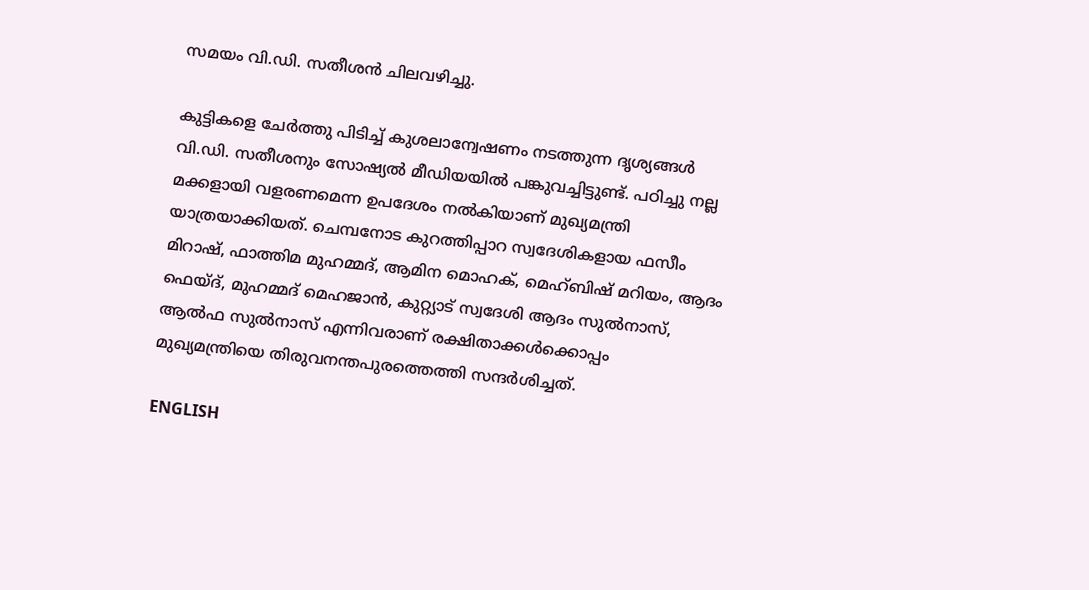സമയം വി.ഡി. സതീശന്‍ ചിലവഴിച്ചു.

കുട്ടികളെ ചേര്‍ത്തു പിടിച്ച് കുശലാന്വേഷണം നടത്തുന്ന ദൃശ്യങ്ങള്‍ വി.ഡി. സതീശനും സോഷ്യല്‍ മീഡിയയില്‍ പങ്കുവച്ചിട്ടുണ്ട്. പഠിച്ചു നല്ല മക്കളായി വളരണമെന്ന ഉപദേശം നല്‍കിയാണ് മുഖ്യമന്ത്രി യാത്രയാക്കിയത്. ചെമ്പനോട കുറത്തിപ്പാറ സ്വദേശികളായ ഫസീം മിറാഷ്, ഫാത്തിമ മുഹമ്മദ്, ആമിന മൊഹക്, മെഹ്ബിഷ് മറിയം, ആദം ഫെയ്ദ്, മുഹമ്മദ് മെഹജാന്‍, കുറ്റ്യാട് സ്വദേശി ആദം സുല്‍നാസ്, ആല്‍ഫ സുല്‍നാസ് എന്നിവരാണ് രക്ഷിതാക്കള്‍ക്കൊപ്പം മുഖ്യമന്ത്രിയെ തിരുവനന്തപുരത്തെത്തി സന്ദര്‍ശിച്ചത്.

ENGLISH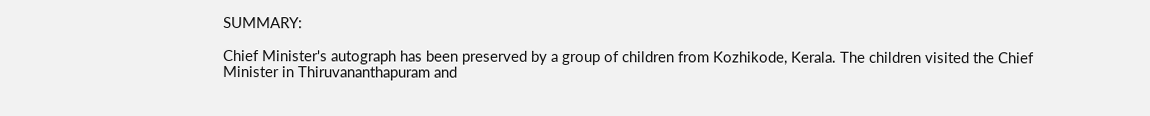SUMMARY:

Chief Minister's autograph has been preserved by a group of children from Kozhikode, Kerala. The children visited the Chief Minister in Thiruvananthapuram and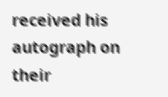received his autograph on their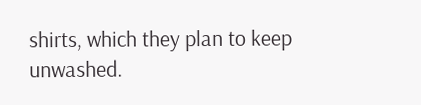shirts, which they plan to keep unwashed.